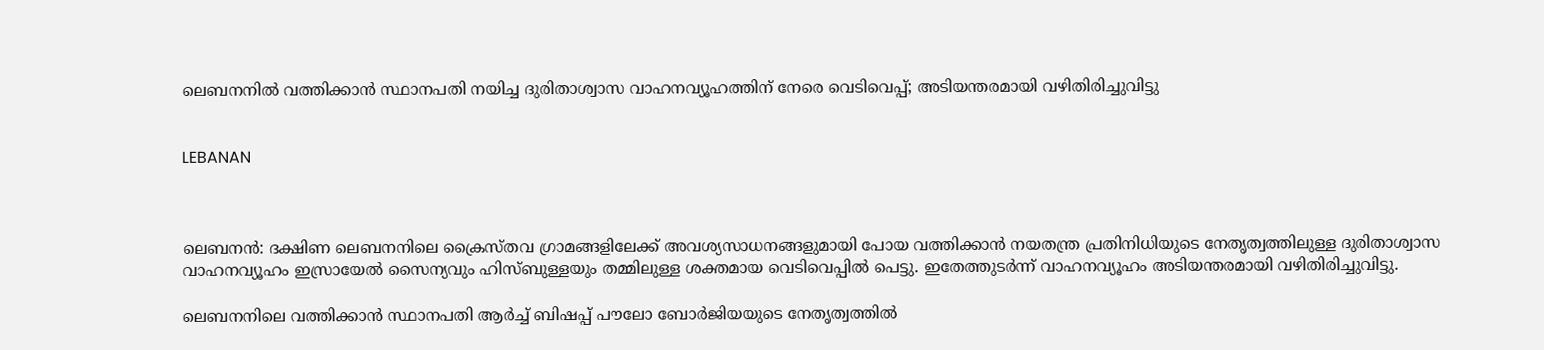ലെബനനില്‍ വത്തിക്കാന്‍ സ്ഥാനപതി നയിച്ച ദുരിതാശ്വാസ വാഹനവ്യൂഹത്തിന് നേരെ വെടിവെപ്പ്; അടിയന്തരമായി വഴിതിരിച്ചുവിട്ടു


LEBANAN



ലെബനന്‍: ദക്ഷിണ ലെബനനിലെ ക്രൈസ്തവ ഗ്രാമങ്ങളിലേക്ക് അവശ്യസാധനങ്ങളുമായി പോയ വത്തിക്കാന്‍ നയതന്ത്ര പ്രതിനിധിയുടെ നേതൃത്വത്തിലുള്ള ദുരിതാശ്വാസ വാഹനവ്യൂഹം ഇസ്രായേല്‍ സൈന്യവും ഹിസ്ബുള്ളയും തമ്മിലുള്ള ശക്തമായ വെടിവെപ്പില്‍ പെട്ടു. ഇതേത്തുടര്‍ന്ന് വാഹനവ്യൂഹം അടിയന്തരമായി വഴിതിരിച്ചുവിട്ടു.

ലെബനനിലെ വത്തിക്കാന്‍ സ്ഥാനപതി ആര്‍ച്ച് ബിഷപ്പ് പൗലോ ബോര്‍ജിയയുടെ നേതൃത്വത്തില്‍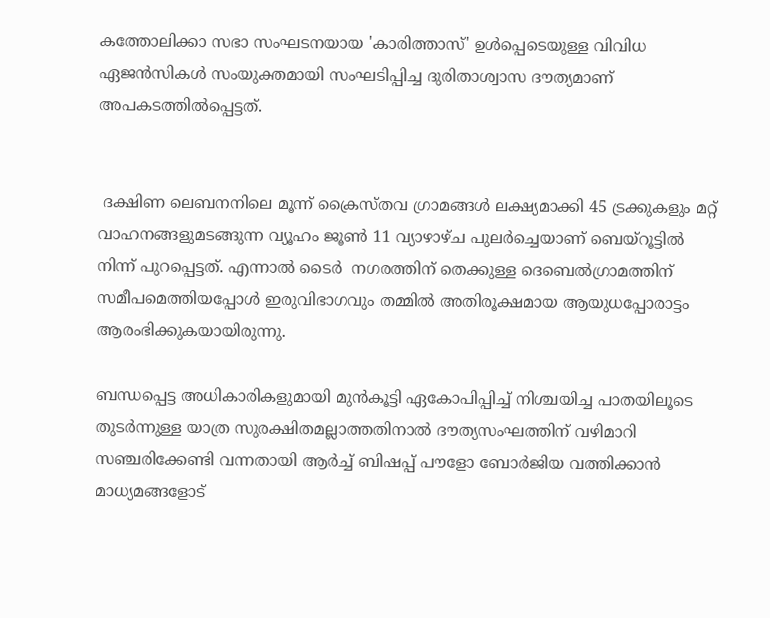കത്തോലിക്കാ സഭാ സംഘടനയായ 'കാരിത്താസ്' ഉള്‍പ്പെടെയുള്ള വിവിധ ഏജന്‍സികള്‍ സംയുക്തമായി സംഘടിപ്പിച്ച ദുരിതാശ്വാസ ദൗത്യമാണ് അപകടത്തില്‍പ്പെട്ടത്.


 ദക്ഷിണ ലെബനനിലെ മൂന്ന് ക്രൈസ്തവ ഗ്രാമങ്ങള്‍ ലക്ഷ്യമാക്കി 45 ട്രക്കുകളും മറ്റ് വാഹനങ്ങളുമടങ്ങുന്ന വ്യൂഹം ജൂണ്‍ 11 വ്യാഴാഴ്ച പുലര്‍ച്ചെയാണ് ബെയ്‌റൂട്ടില്‍ നിന്ന് പുറപ്പെട്ടത്. എന്നാല്‍ ടൈര്‍  നഗരത്തിന് തെക്കുള്ള ദെബെല്‍ഗ്രാമത്തിന് സമീപമെത്തിയപ്പോള്‍ ഇരുവിഭാഗവും തമ്മില്‍ അതിരൂക്ഷമായ ആയുധപ്പോരാട്ടം ആരംഭിക്കുകയായിരുന്നു.

ബന്ധപ്പെട്ട അധികാരികളുമായി മുന്‍കൂട്ടി ഏകോപിപ്പിച്ച് നിശ്ചയിച്ച പാതയിലൂടെ തുടര്‍ന്നുള്ള യാത്ര സുരക്ഷിതമല്ലാത്തതിനാല്‍ ദൗത്യസംഘത്തിന് വഴിമാറി സഞ്ചരിക്കേണ്ടി വന്നതായി ആര്‍ച്ച് ബിഷപ്പ് പൗളോ ബോര്‍ജിയ വത്തിക്കാന്‍ മാധ്യമങ്ങളോട്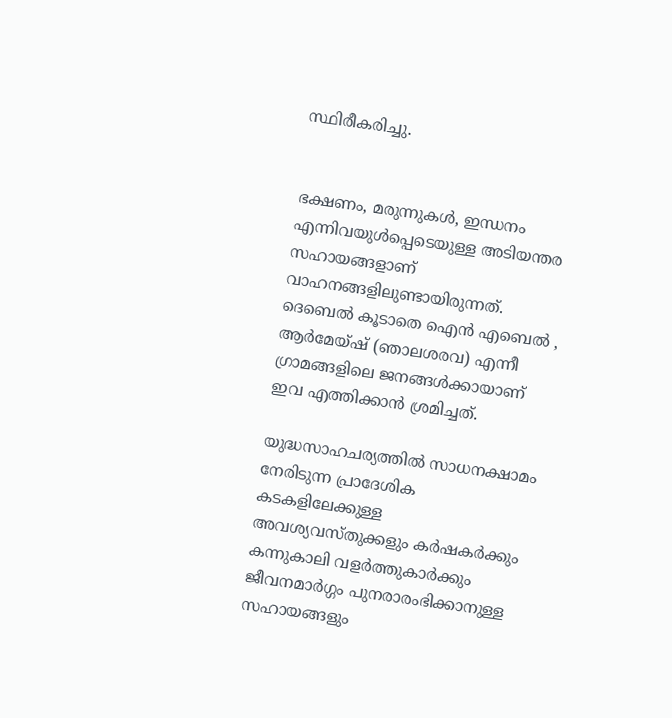സ്ഥിരീകരിച്ചു.


ഭക്ഷണം, മരുന്നുകള്‍, ഇന്ധനം എന്നിവയുള്‍പ്പെടെയുള്ള അടിയന്തര സഹായങ്ങളാണ് വാഹനങ്ങളിലുണ്ടായിരുന്നത്. ദെബെല്‍ കൂടാതെ ഐന്‍ എബെല്‍ , ആര്‍മേയ്ഷ് (ഞാലശരവ) എന്നീ ഗ്രാമങ്ങളിലെ ജനങ്ങള്‍ക്കായാണ് ഇവ എത്തിക്കാന്‍ ശ്രമിച്ചത്.

യുദ്ധസാഹചര്യത്തില്‍ സാധനക്ഷാമം നേരിടുന്ന പ്രാദേശിക കടകളിലേക്കുള്ള അവശ്യവസ്തുക്കളും കര്‍ഷകര്‍ക്കും കന്നുകാലി വളര്‍ത്തുകാര്‍ക്കും ജീവനമാര്‍ഗ്ഗം പുനരാരംഭിക്കാനുള്ള സഹായങ്ങളും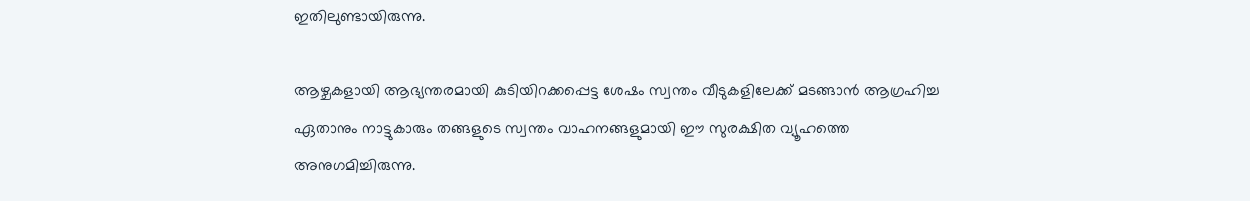ഇതിലുണ്ടായിരുന്നു.

ആഴ്ചകളായി ആഭ്യന്തരമായി കുടിയിറക്കപ്പെട്ട ശേഷം സ്വന്തം വീടുകളിലേക്ക് മടങ്ങാന്‍ ആഗ്രഹിച്ച ഏതാനും നാട്ടുകാരും തങ്ങളുടെ സ്വന്തം വാഹനങ്ങളുമായി ഈ സുരക്ഷിത വ്യൂഹത്തെ അനുഗമിച്ചിരുന്നു.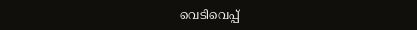വെടിവെപ്പ്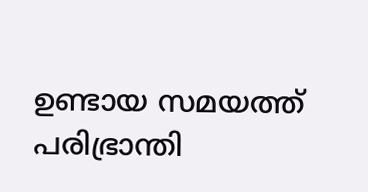ഉണ്ടായ സമയത്ത് പരിഭ്രാന്തി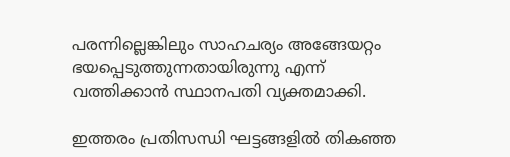പരന്നില്ലെങ്കിലും സാഹചര്യം അങ്ങേയറ്റം ഭയപ്പെടുത്തുന്നതായിരുന്നു എന്ന് വത്തിക്കാന്‍ സ്ഥാനപതി വ്യക്തമാക്കി.

ഇത്തരം പ്രതിസന്ധി ഘട്ടങ്ങളില്‍ തികഞ്ഞ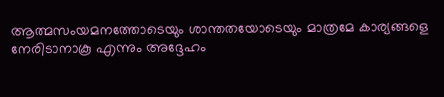ആത്മസംയമനത്തോടെയും ശാന്തതയോടെയും മാത്രമേ കാര്യങ്ങളെ നേരിടാനാകൂ എന്നും അദ്ദേഹം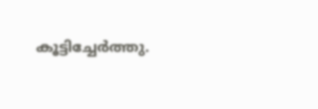കൂട്ടിച്ചേര്‍ത്തു.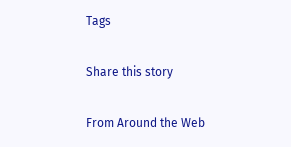Tags

Share this story

From Around the Web